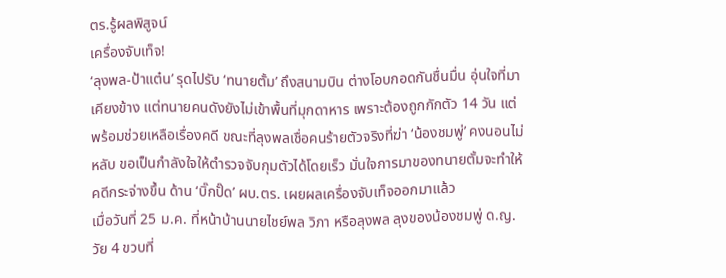ตร.รู้ผลพิสูจน์
เครื่องจับเท็จ!
‘ลุงพล-ป้าแต๋น’ รุดไปรับ ‘ทนายตั้ม’ ถึงสนามบิน ต่างโอบกอดกันชื่นมื่น อุ่นใจที่มาเคียงข้าง แต่ทนายคนดังยังไม่เข้าพื้นที่มุกดาหาร เพราะต้องถูกกักตัว 14 วัน แต่พร้อมช่วยเหลือเรื่องคดี ขณะที่ลุงพลเชื่อคนร้ายตัวจริงที่ฆ่า ‘น้องชมพู่’ คงนอนไม่หลับ ขอเป็นกำลังใจให้ตำรวจจับกุมตัวได้โดยเร็ว มั่นใจการมาของทนายตั้มจะทำให้คดีกระจ่างขึ้น ด้าน ‘บิ๊กปั๊ด’ ผบ.ตร. เผยผลเครื่องจับเท็จออกมาแล้ว
เมื่อวันที่ 25 ม.ค. ที่หน้าบ้านนายไชย์พล วิภา หรือลุงพล ลุงของน้องชมพู่ ด.ญ.วัย 4 ขวบที่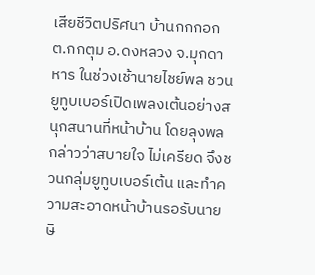เสียชีวิตปริศนา บ้านกกกอก ต.กกตุม อ.ดงหลวง จ.มุกดาหาร ในช่วงเช้านายไชย์พล ชวนยูทูบเบอร์เปิดเพลงเต้นอย่างสนุกสนานที่หน้าบ้าน โดยลุงพลกล่าวว่าสบายใจ ไม่เครียด จึงชวนกลุ่มยูทูบเบอร์เต้น และทำความสะอาดหน้าบ้านรอรับนายษิ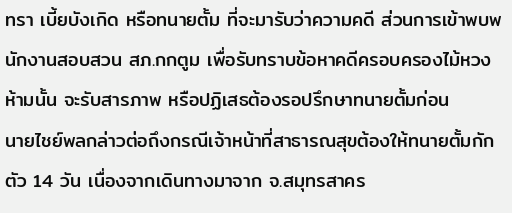ทรา เบี้ยบังเกิด หรือทนายตั้ม ที่จะมารับว่าความคดี ส่วนการเข้าพบพนักงานสอบสวน สภ.กกตูม เพื่อรับทราบข้อหาคดีครอบครองไม้หวงห้ามนั้น จะรับสารภาพ หรือปฏิเสธต้องรอปรึกษาทนายตั้มก่อน
นายไชย์พลกล่าวต่อถึงกรณีเจ้าหน้าที่สาธารณสุขต้องให้ทนายตั้มกักตัว 14 วัน เนื่องจากเดินทางมาจาก จ.สมุทรสาคร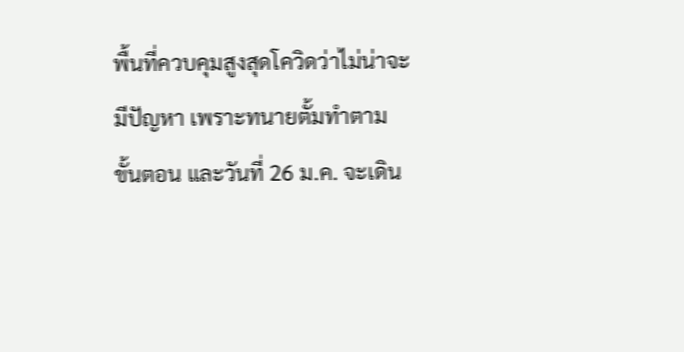พื้นที่ควบคุมสูงสุดโควิดว่าไม่น่าจะมีปัญหา เพราะทนายตั้มทำตามขั้นตอน และวันที่ 26 ม.ค. จะเดิน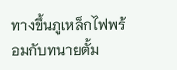ทางขึ้นภูเหล็กไฟพร้อมกับทนายตั้ม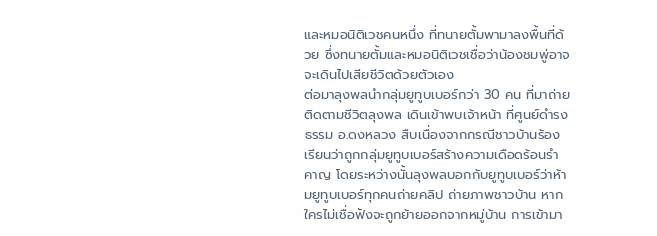และหมอนิติเวชคนหนึ่ง ที่ทนายตั้มพามาลงพื้นที่ด้วย ซึ่งทนายตั้มและหมอนิติเวชเชื่อว่าน้องชมพู่อาจจะเดินไปเสียชีวิตด้วยตัวเอง
ต่อมาลุงพลนำกลุ่มยูทูบเบอร์กว่า 30 คน ที่มาถ่ายติดตามชีวิตลุงพล เดินเข้าพบเจ้าหน้า ที่ศูนย์ดำรงธรรม อ.ดงหลวง สืบเนื่องจากกรณีชาวบ้านร้องเรียนว่าถูกกลุ่มยูทูบเบอร์สร้างความเดือดร้อนรำคาญ โดยระหว่างนั้นลุงพลบอกกับยูทูบเบอร์ว่าห้ามยูทูบเบอร์ทุกคนถ่ายคลิป ถ่ายภาพชาวบ้าน หากใครไม่เชื่อฟังจะถูกย้ายออกจากหมู่บ้าน การเข้ามา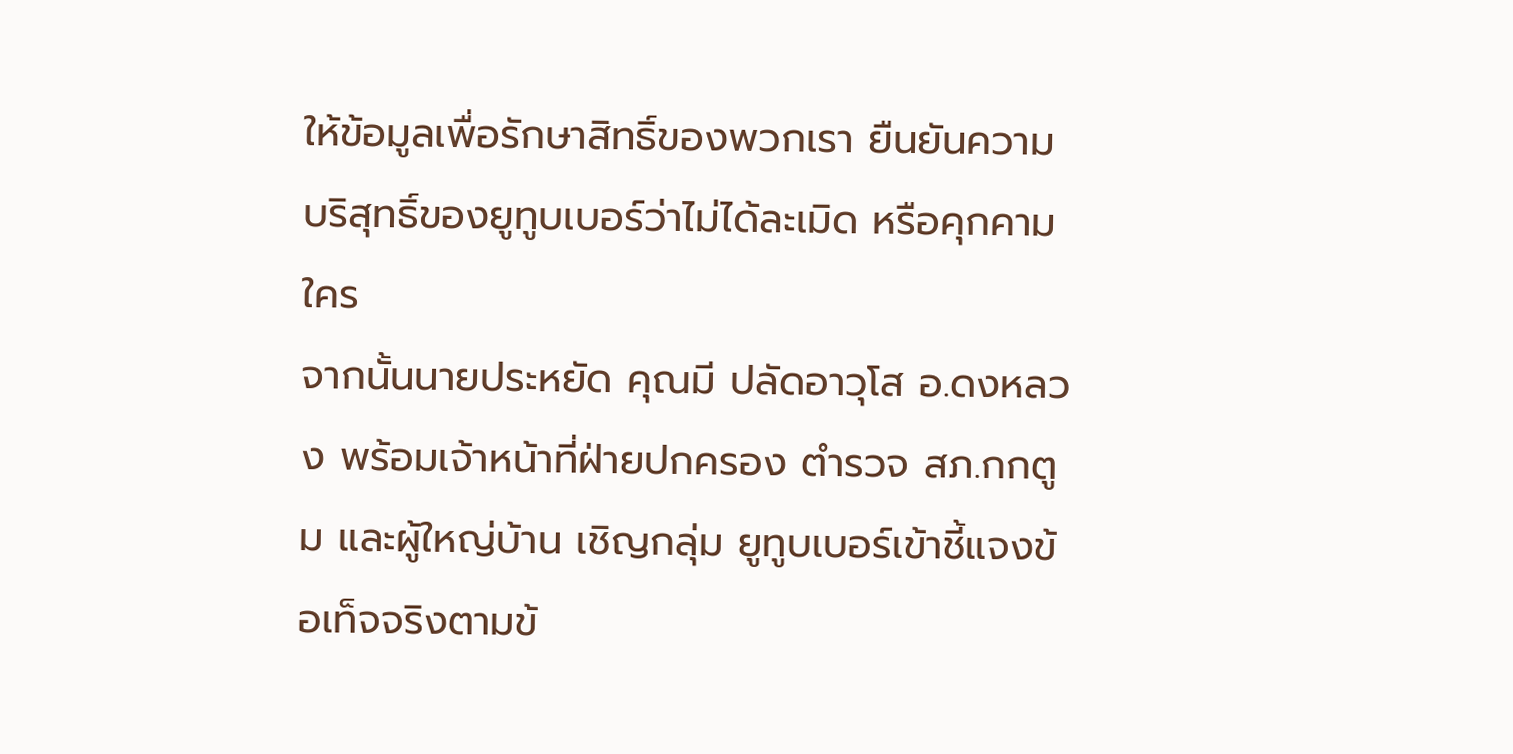ให้ข้อมูลเพื่อรักษาสิทธิ์ของพวกเรา ยืนยันความบริสุทธิ์ของยูทูบเบอร์ว่าไม่ได้ละเมิด หรือคุกคามใคร
จากนั้นนายประหยัด คุณมี ปลัดอาวุโส อ.ดงหลวง พร้อมเจ้าหน้าที่ฝ่ายปกครอง ตำรวจ สภ.กกตูม และผู้ใหญ่บ้าน เชิญกลุ่ม ยูทูบเบอร์เข้าชี้แจงข้อเท็จจริงตามข้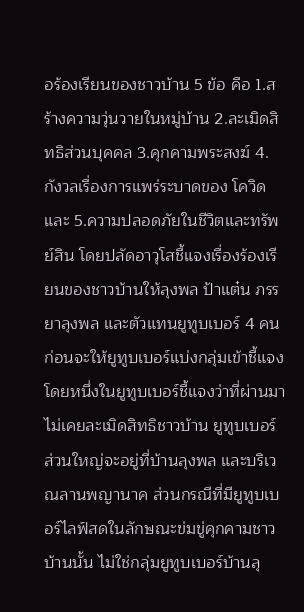อร้องเรียนของชาวบ้าน 5 ข้อ คือ 1.สร้างความวุ่นวายในหมู่บ้าน 2.ละเมิดสิทธิส่วนบุคคล 3.คุกคามพระสงฆ์ 4.กังวลเรื่องการแพร่ระบาดของ โควิด และ 5.ความปลอดภัยในชีวิตและทรัพย์สิน โดยปลัดอาวุโสชี้แจงเรื่องร้องเรียนของชาวบ้านให้ลุงพล ป้าแต๋น ภรรยาลุงพล และตัวแทนยูทูบเบอร์ 4 คน ก่อนจะให้ยูทูบเบอร์แบ่งกลุ่มเข้าชี้แจง
โดยหนึ่งในยูทูบเบอร์ชี้แจงว่าที่ผ่านมาไม่เคยละเมิดสิทธิชาวบ้าน ยูทูบเบอร์ส่วนใหญ่จะอยู่ที่บ้านลุงพล และบริเวณลานพญานาค ส่วนกรณีที่มียูทูบเบอร์ไลฟ์สดในลักษณะข่มขู่คุกคามชาวบ้านนั้น ไม่ใช่กลุ่มยูทูบเบอร์บ้านลุ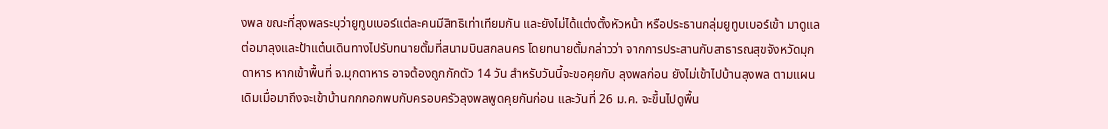งพล ขณะที่ลุงพลระบุว่ายูทูบเบอร์แต่ละคนมีสิทธิเท่าเทียมกัน และยังไม่ได้แต่งตั้งหัวหน้า หรือประธานกลุ่มยูทูบเบอร์เข้า มาดูแล
ต่อมาลุงและป้าแต๋นเดินทางไปรับทนายตั้มที่สนามบินสกลนคร โดยทนายตั้มกล่าวว่า จากการประสานกับสาธารณสุขจังหวัดมุกดาหาร หากเข้าพื้นที่ จ.มุกดาหาร อาจต้องถูกกักตัว 14 วัน สำหรับวันนี้จะขอคุยกับ ลุงพลก่อน ยังไม่เข้าไปบ้านลุงพล ตามแผนเดิมเมื่อมาถึงจะเข้าบ้านกกกอกพบกับครอบครัวลุงพลพูดคุยกันก่อน และวันที่ 26 ม.ค. จะขึ้นไปดูพื้น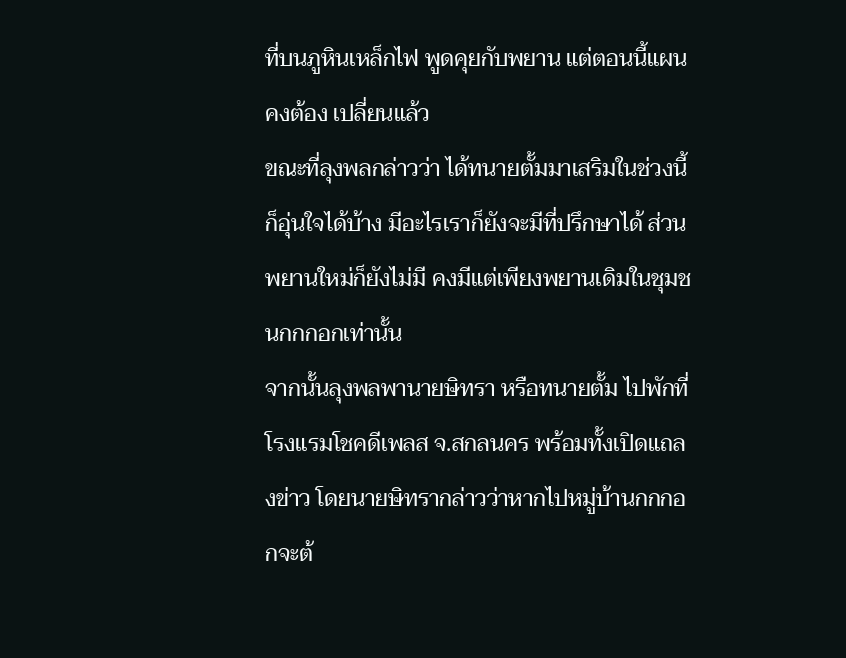ที่บนภูหินเหล็กไฟ พูดคุยกับพยาน แต่ตอนนี้แผนคงต้อง เปลี่ยนแล้ว
ขณะที่ลุงพลกล่าวว่า ได้ทนายตั้มมาเสริมในช่วงนี้ก็อุ่นใจได้บ้าง มีอะไรเราก็ยังจะมีที่ปรึกษาได้ ส่วนพยานใหม่ก็ยังไม่มี คงมีแต่เพียงพยานเดิมในชุมชนกกกอกเท่านั้น
จากนั้นลุงพลพานายษิทรา หรือทนายตั้ม ไปพักที่โรงแรมโชคดีเพลส จ.สกลนคร พร้อมทั้งเปิดแถลงข่าว โดยนายษิทรากล่าวว่าหากไปหมู่บ้านกกกอกจะต้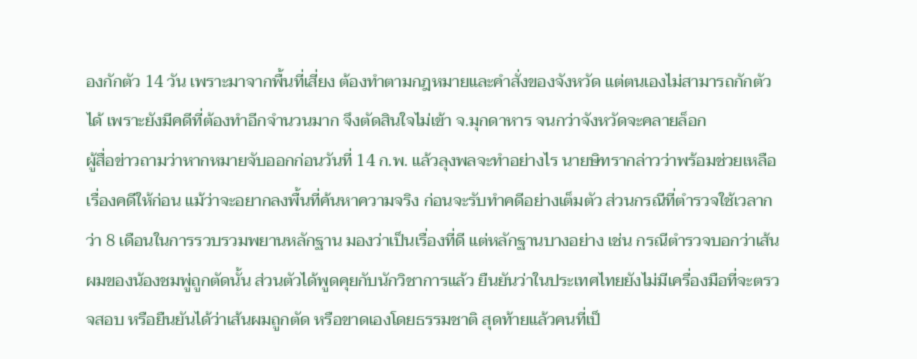องกักตัว 14 วัน เพราะมาจากพื้นที่เสี่ยง ต้องทำตามกฎหมายและคำสั่งของจังหวัด แต่ตนเองไม่สามารถกักตัวได้ เพราะยังมีคดีที่ต้องทำอีกจำนวนมาก จึงตัดสินใจไม่เข้า จ.มุกดาหาร จนกว่าจังหวัดจะคลายล็อก
ผู้สื่อข่าวถามว่าหากหมายจับออกก่อนวันที่ 14 ก.พ. แล้วลุงพลจะทำอย่างไร นายษิทรากล่าวว่าพร้อมช่วยเหลือเรื่องคดีให้ก่อน แม้ว่าจะอยากลงพื้นที่ค้นหาความจริง ก่อนจะรับทำคดีอย่างเต็มตัว ส่วนกรณีที่ตำรวจใช้เวลากว่า 8 เดือนในการรวบรวมพยานหลักฐาน มองว่าเป็นเรื่องที่ดี แต่หลักฐานบางอย่าง เช่น กรณีตำรวจบอกว่าเส้นผมของน้องชมพู่ถูกตัดนั้น ส่วนตัวได้พูดคุยกับนักวิชาการแล้ว ยืนยันว่าในประเทศไทยยังไม่มีเครื่องมือที่จะตรวจสอบ หรือยืนยันได้ว่าเส้นผมถูกตัด หรือขาดเองโดยธรรมชาติ สุดท้ายแล้วคนที่เป็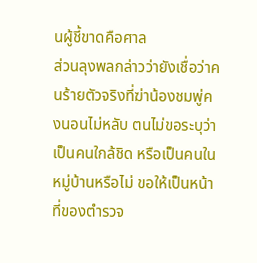นผู้ชี้ขาดคือศาล
ส่วนลุงพลกล่าวว่ายังเชื่อว่าคนร้ายตัวจริงที่ฆ่าน้องชมพู่คงนอนไม่หลับ ตนไม่ขอระบุว่าเป็นคนใกล้ชิด หรือเป็นคนในหมู่บ้านหรือไม่ ขอให้เป็นหน้าที่ของตำรวจ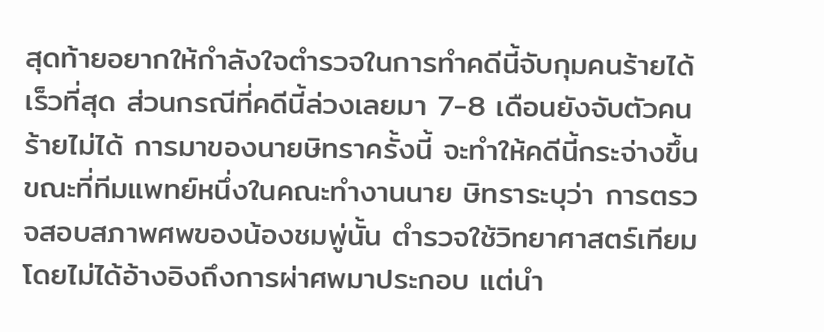สุดท้ายอยากให้กำลังใจตำรวจในการทำคดีนี้จับกุมคนร้ายได้เร็วที่สุด ส่วนกรณีที่คดีนี้ล่วงเลยมา 7-8 เดือนยังจับตัวคนร้ายไม่ได้ การมาของนายษิทราครั้งนี้ จะทำให้คดีนี้กระจ่างขึ้น
ขณะที่ทีมแพทย์หนึ่งในคณะทำงานนาย ษิทราระบุว่า การตรวจสอบสภาพศพของน้องชมพู่นั้น ตำรวจใช้วิทยาศาสตร์เทียม โดยไม่ได้อ้างอิงถึงการผ่าศพมาประกอบ แต่นำ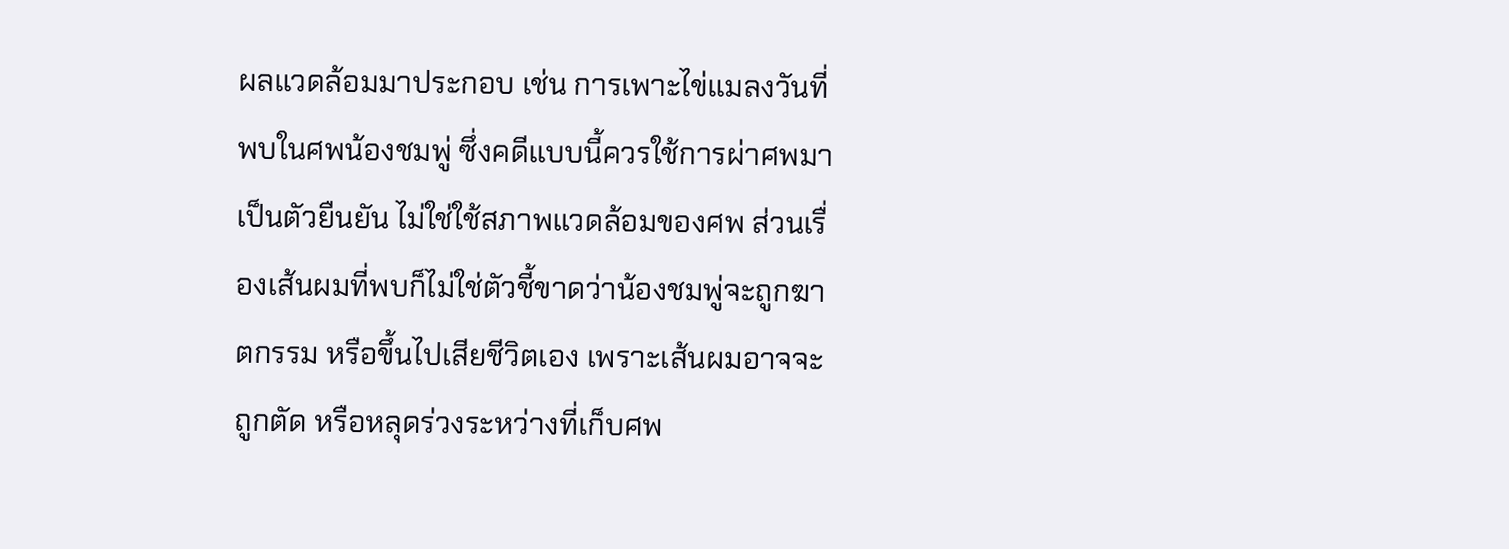ผลแวดล้อมมาประกอบ เช่น การเพาะไข่แมลงวันที่พบในศพน้องชมพู่ ซึ่งคดีแบบนี้ควรใช้การผ่าศพมาเป็นตัวยืนยัน ไม่ใช่ใช้สภาพแวดล้อมของศพ ส่วนเรื่องเส้นผมที่พบก็ไม่ใช่ตัวชี้ขาดว่าน้องชมพู่จะถูกฆาตกรรม หรือขึ้นไปเสียชีวิตเอง เพราะเส้นผมอาจจะถูกตัด หรือหลุดร่วงระหว่างที่เก็บศพ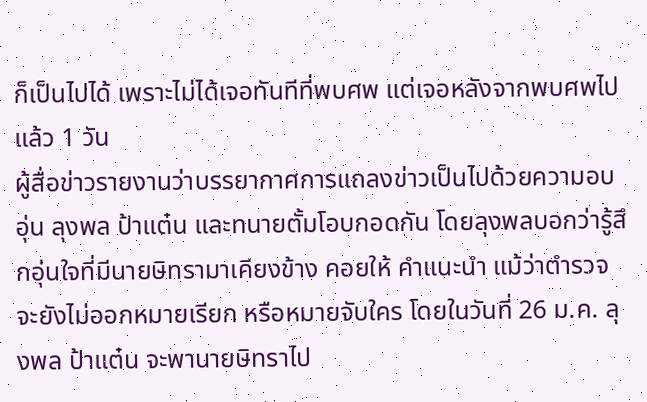ก็เป็นไปได้ เพราะไม่ได้เจอทันทีที่พบศพ แต่เจอหลังจากพบศพไปแล้ว 1 วัน
ผู้สื่อข่าวรายงานว่าบรรยากาศการแถลงข่าวเป็นไปด้วยความอบอุ่น ลุงพล ป้าแต๋น และทนายตั้มโอบกอดกัน โดยลุงพลบอกว่ารู้สึกอุ่นใจที่มีนายษิทรามาเคียงข้าง คอยให้ คำแนะนำ แม้ว่าตำรวจจะยังไม่ออกหมายเรียก หรือหมายจับใคร โดยในวันที่ 26 ม.ค. ลุงพล ป้าแต๋น จะพานายษิทราไป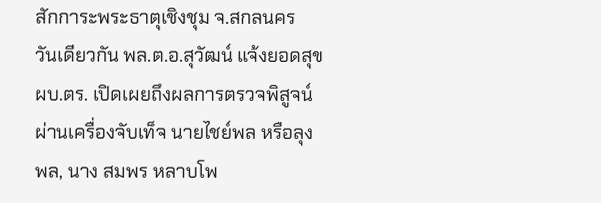สักการะพระธาตุเชิงชุม จ.สกลนคร
วันเดียวกัน พล.ต.อ.สุวัฒน์ แจ้งยอดสุข ผบ.ตร. เปิดเผยถึงผลการตรวจพิสูจน์ผ่านเครื่องจับเท็จ นายไชย์พล หรือลุงพล, นาง สมพร หลาบโพ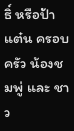ธิ์ หรือป้าแต๋น ครอบครัว น้องชมพู่ และ ชาว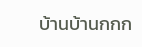บ้านบ้านกกก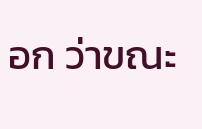อก ว่าขณะ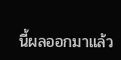นี้ผลออกมาแล้ว